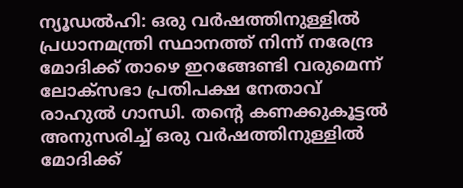ന്യൂഡൽഹി: ഒരു വർഷത്തിനുള്ളിൽ പ്രധാനമന്ത്രി സ്ഥാനത്ത് നിന്ന് നരേന്ദ്ര മോദിക്ക് താഴെ ഇറങ്ങേണ്ടി വരുമെന്ന് ലോക്സഭാ പ്രതിപക്ഷ നേതാവ് രാഹുൽ ഗാന്ധി. തന്റെ കണക്കുകൂട്ടൽ അനുസരിച്ച് ഒരു വർഷത്തിനുള്ളിൽ മോദിക്ക്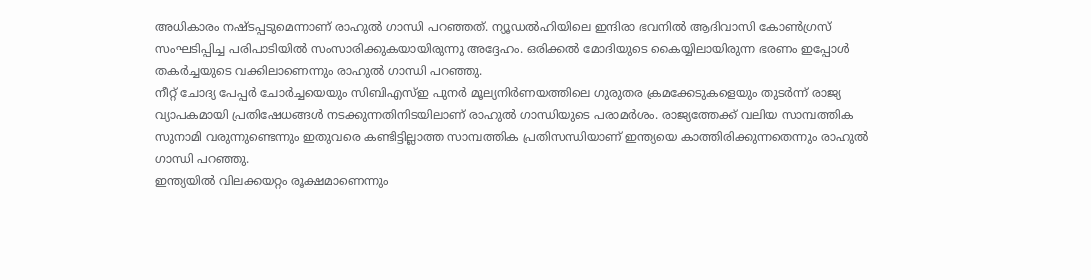അധികാരം നഷ്ടപ്പടുമെന്നാണ് രാഹുൽ ഗാന്ധി പറഞ്ഞത്. ന്യൂഡൽഹിയിലെ ഇന്ദിരാ ഭവനിൽ ആദിവാസി കോൺഗ്രസ് സംഘടിപ്പിച്ച പരിപാടിയിൽ സംസാരിക്കുകയായിരുന്നു അദ്ദേഹം. ഒരിക്കൽ മോദിയുടെ കൈയ്യിലായിരുന്ന ഭരണം ഇപ്പോൾ തകർച്ചയുടെ വക്കിലാണെന്നും രാഹുൽ ഗാന്ധി പറഞ്ഞു.
നീറ്റ് ചോദ്യ പേപ്പർ ചോർച്ചയെയും സിബിഎസ്ഇ പുനർ മൂല്യനിർണയത്തിലെ ഗുരുതര ക്രമക്കേടുകളെയും തുടർന്ന് രാജ്യ വ്യാപകമായി പ്രതിഷേധങ്ങൾ നടക്കുന്നതിനിടയിലാണ് രാഹുൽ ഗാന്ധിയുടെ പരാമർശം. രാജ്യത്തേക്ക് വലിയ സാമ്പത്തിക സുനാമി വരുന്നുണ്ടെന്നും ഇതുവരെ കണ്ടിട്ടില്ലാത്ത സാമ്പത്തിക പ്രതിസന്ധിയാണ് ഇന്ത്യയെ കാത്തിരിക്കുന്നതെന്നും രാഹുൽ ഗാന്ധി പറഞ്ഞു.
ഇന്ത്യയിൽ വിലക്കയറ്റം രൂക്ഷമാണെന്നും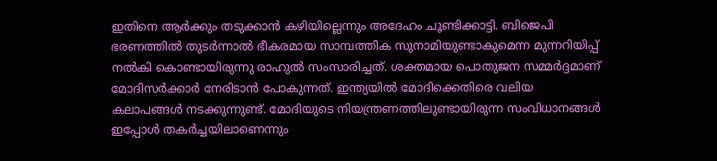ഇതിനെ ആർക്കും തടുക്കാൻ കഴിയില്ലെന്നും അദേഹം ചൂണ്ടിക്കാട്ടി. ബിജെപി ഭരണത്തിൽ തുടർന്നാൽ ഭീകരമായ സാമ്പത്തിക സുനാമിയുണ്ടാകുമെന്ന മുന്നറിയിപ്പ് നൽകി കൊണ്ടായിരുന്നു രാഹുൽ സംസാരിച്ചത്. ശക്തമായ പൊതുജന സമ്മർദ്ദമാണ് മോദിസർക്കാർ നേരിടാൻ പോകുന്നത്. ഇന്ത്യയിൽ മോദിക്കെതിരെ വലിയ കലാപങ്ങൾ നടക്കുന്നുണ്ട്. മോദിയുടെ നിയന്ത്രണത്തിലുണ്ടായിരുന്ന സംവിധാനങ്ങൾ ഇപ്പോൾ തകർച്ചയിലാണെന്നും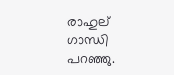രാഹുല് ഗാന്ധി പറഞ്ഞു.